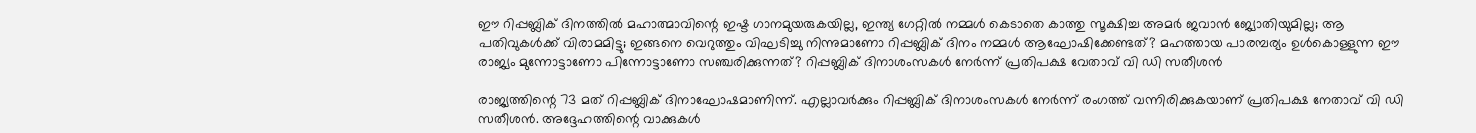ഈ റിപ്പബ്ലിക് ദിനത്തിൽ മഹാത്മാവിന്റെ ഇഷ്ട ഗാനമുയരുകയില്ല, ഇന്ത്യ ഗേറ്റിൽ നമ്മൾ കെടാതെ കാത്തു സൂക്ഷിച്ച അമർ ജവാൻ ജ്യോതിയുമില്ല; ആ പതിവുകൾക്ക് വിരാമമിട്ടു; ഇങ്ങനെ വെറുത്തും വിഘടിച്ചു നിന്നുമാണോ റിപ്പബ്ലിക് ദിനം നമ്മൾ ആഘോഷിക്കേണ്ടത്? മഹത്തായ പാരമ്പര്യം ഉൾകൊള്ളുന്ന ഈ രാജ്യം മുന്നോട്ടാണോ പിന്നോട്ടാണോ സഞ്ചരിക്കുന്നത്? റിപ്പബ്ലിക് ദിനാശംസകൾ നേർന്ന് പ്രതിപക്ഷ വേതാവ് വി ഡി സതീശൻ

രാജ്യത്തിന്റെ 73 മത് റിപ്പബ്ലിക് ദിനാഘോഷമാണിന്ന്. എല്ലാവർക്കും റിപ്പബ്ലിക് ദിനാശംസകൾ നേർന്ന് രംഗത്ത് വന്നിരിക്കുകയാണ് പ്രതിപക്ഷ നേതാവ് വി ഡി സതീശൻ. അദ്ദേഹത്തിന്റെ വാക്കുകൾ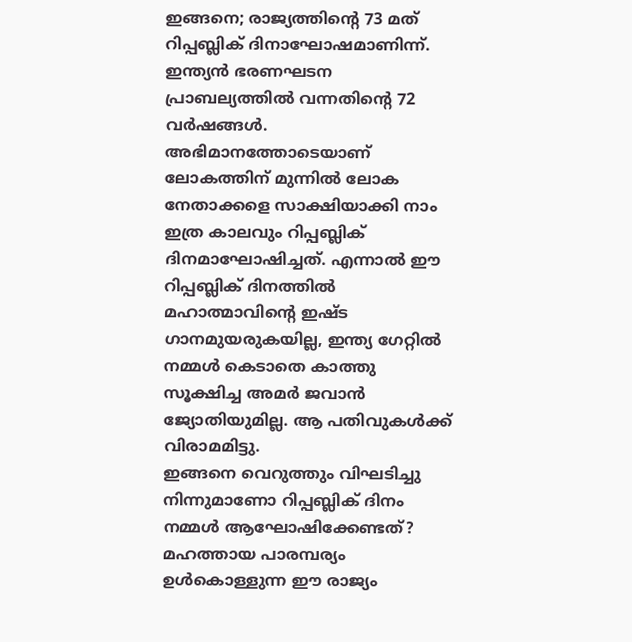ഇങ്ങനെ; രാജ്യത്തിന്റെ 73 മത് റിപ്പബ്ലിക് ദിനാഘോഷമാണിന്ന്. ഇന്ത്യൻ ഭരണഘടന പ്രാബല്യത്തിൽ വന്നതിന്റെ 72 വർഷങ്ങൾ.
അഭിമാനത്തോടെയാണ് ലോകത്തിന് മുന്നിൽ ലോക നേതാക്കളെ സാക്ഷിയാക്കി നാം ഇത്ര കാലവും റിപ്പബ്ലിക് ദിനമാഘോഷിച്ചത്. എന്നാൽ ഈ റിപ്പബ്ലിക് ദിനത്തിൽ മഹാത്മാവിന്റെ ഇഷ്ട ഗാനമുയരുകയില്ല, ഇന്ത്യ ഗേറ്റിൽ നമ്മൾ കെടാതെ കാത്തു സൂക്ഷിച്ച അമർ ജവാൻ ജ്യോതിയുമില്ല. ആ പതിവുകൾക്ക് വിരാമമിട്ടു.
ഇങ്ങനെ വെറുത്തും വിഘടിച്ചു നിന്നുമാണോ റിപ്പബ്ലിക് ദിനം നമ്മൾ ആഘോഷിക്കേണ്ടത്? മഹത്തായ പാരമ്പര്യം ഉൾകൊള്ളുന്ന ഈ രാജ്യം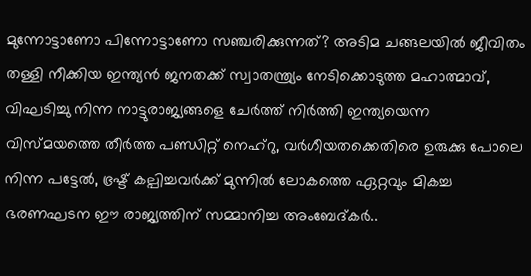മുന്നോട്ടാണോ പിന്നോട്ടാണോ സഞ്ചരിക്കുന്നത്? അടിമ ചങ്ങലയിൽ ജീവിതം തള്ളി നീക്കിയ ഇന്ത്യൻ ജനതക്ക് സ്വാതന്ത്ര്യം നേടിക്കൊടുത്ത മഹാത്മാവ്, വിഘടിച്ചു നിന്ന നാട്ടുരാജ്യങ്ങളെ ചേർത്ത് നിർത്തി ഇന്ത്യയെന്ന വിസ്മയത്തെ തീർത്ത പണ്ഡിറ്റ് നെഹ്റു, വർഗീയതക്കെതിരെ ഉരുക്കു പോലെ നിന്ന പട്ടേൽ, ഭ്രഷ്ട് കല്പിച്ചവർക്ക് മുന്നിൽ ലോകത്തെ ഏറ്റവും മികച്ച ഭരണഘടന ഈ രാജ്യത്തിന് സമ്മാനിച്ച അംബേദ്കർ..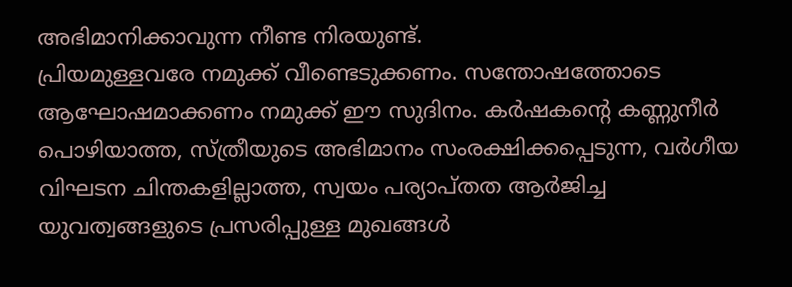അഭിമാനിക്കാവുന്ന നീണ്ട നിരയുണ്ട്.
പ്രിയമുള്ളവരേ നമുക്ക് വീണ്ടെടുക്കണം. സന്തോഷത്തോടെ ആഘോഷമാക്കണം നമുക്ക് ഈ സുദിനം. കർഷകന്റെ കണ്ണുനീർ പൊഴിയാത്ത, സ്ത്രീയുടെ അഭിമാനം സംരക്ഷിക്കപ്പെടുന്ന, വർഗീയ വിഘടന ചിന്തകളില്ലാത്ത, സ്വയം പര്യാപ്തത ആർജിച്ച യുവത്വങ്ങളുടെ പ്രസരിപ്പുള്ള മുഖങ്ങൾ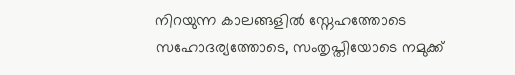നിറയുന്ന കാലങ്ങളിൽ സ്നേഹത്തോടെ സഹോദര്യത്തോടെ, സംതൃപ്തിയോടെ നമുക്ക്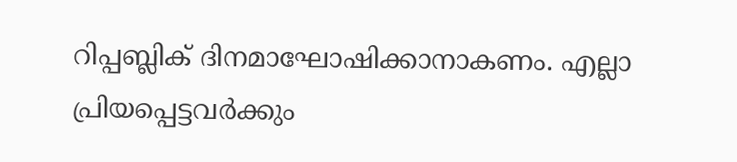റിപ്പബ്ലിക് ദിനമാഘോഷിക്കാനാകണം. എല്ലാ പ്രിയപ്പെട്ടവർക്കും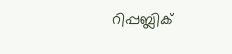റിപ്പബ്ലിക്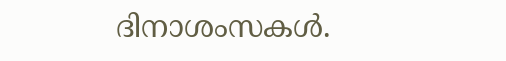ദിനാശംസകൾ.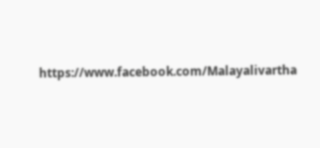https://www.facebook.com/Malayalivartha